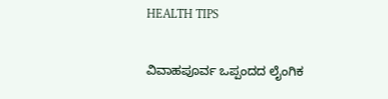HEALTH TIPS

ವಿವಾಹಪೂರ್ವ ಒಪ್ಪಂದದ ಲೈಂಗಿಕ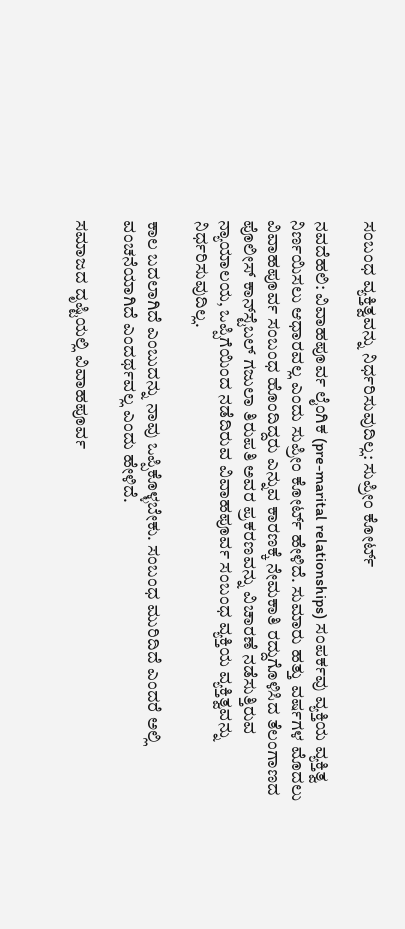ಸಂಬಂಧ ವ್ಯಕ್ತಿತ್ವವನ್ನು ನಿರ್ಧರಿಸುವುದಿಲ್ಲ: ಸುಪ್ರೀಂ ಕೋರ್ಟ್

ನವದೆಹಲಿ: ವಿವಾಹಪೂರ್ವ ಲೈಂಗಿಕ (pre-marital relationships) ಸಂಪರ್ಕವು ವ್ಯಕ್ತಿಯ ವ್ಯಕ್ತಿತ್ವ ನಿರ್ಣಯಿಸಲು ಆಧಾರವಲ್ಲ ಎಂದು ಸುಪ್ರೀಂ ಕೋರ್ಟ್ ಹೇಳಿದೆ. ಸುಮಾರು ಹತ್ತು ವರ್ಷಗಳ ಮೊದಲು ವಿವಾಹಪೂರ್ವ ಸಂಬಂಧ ಹೊಂದಿದ್ದರು ಎನ್ನುವ ಕಾರಣಕ್ಕೆ ನೇಮಕಾತಿ ರದ್ದುಗೊಳಿಸಿದ ತೆಲಂಗಾಣದ ಪೊಲೀಸ್ ಕಾನ್‌ಸ್ಟೆಬಲ್ ಗಜುಲಾ ತಿರುಪತಿ ಅವರ ಪ್ರಕರಣವನ್ನು ವಿಚಾರಣೆ ನಡೆಸುತ್ತಿರುವ ನ್ಯಾಯಾಲಯ, ಒಪ್ಪಿಗೆಯಿಂದ ನಡೆದಿರುವ ವಿವಾಹಪೂರ್ವ ಸಂಬಂಧ ವ್ಯಕ್ತಿಯ ವ್ಯಕ್ತಿತ್ವವನ್ನು ನಿರ್ಧರಿಸುವುದಿಲ್ಲ.

ಕಾಲ ಬದಲಾಗಿದೆ ಎಂಬುದನ್ನು ನಾವು ಒಪ್ಪಿಕೊಳ್ಳಬೇಕು. ಸಂಬಂಧ ಮುರಿದಿದೆ ಎಂದರೆ ಅಲ್ಲಿ ವಂಚನೆಯಾಗಿದೆ ಎಂದರ್ಥವಲ್ಲ ಎಂದು ಹೇಳಿದೆ.

ಸಮಾಜದ ದೃಷ್ಟಿಯಲ್ಲಿ ವಿವಾಹಪೂರ್ವ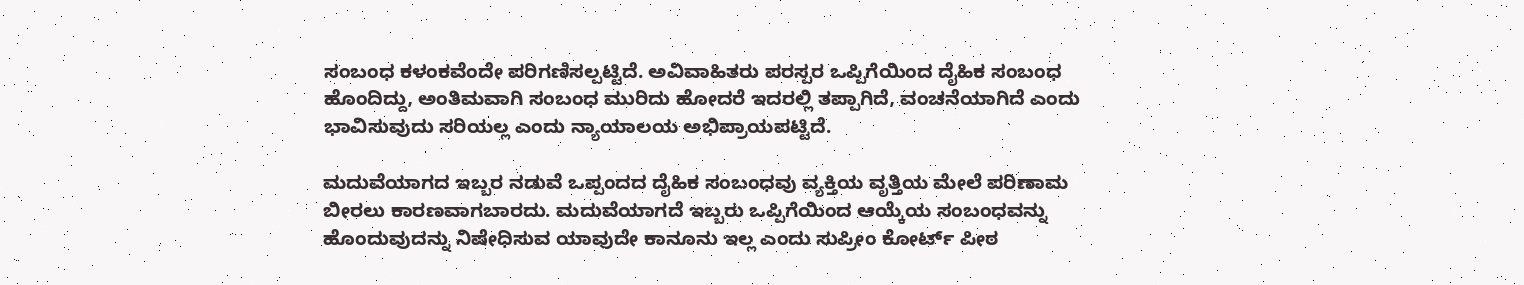ಸಂಬಂಧ ಕಳಂಕವೆಂದೇ ಪರಿಗಣಿಸಲ್ಪಟ್ಟಿದೆ. ಅವಿವಾಹಿತರು ಪರಸ್ಪರ ಒಪ್ಪಿಗೆಯಿಂದ ದೈಹಿಕ ಸಂಬಂಧ ಹೊಂದಿದ್ದು, ಅಂತಿಮವಾಗಿ ಸಂಬಂಧ ಮುರಿದು ಹೋದರೆ ಇದರಲ್ಲಿ ತಪ್ಪಾಗಿದೆ, ವಂಚನೆಯಾಗಿದೆ ಎಂದು ಭಾವಿಸುವುದು ಸರಿಯಲ್ಲ ಎಂದು ನ್ಯಾಯಾಲಯ ಅಭಿಪ್ರಾಯಪಟ್ಟಿದೆ.

ಮದುವೆಯಾಗದ ಇಬ್ಬರ ನಡುವೆ ಒಪ್ಪಂದದ ದೈಹಿಕ ಸಂಬಂಧವು ವ್ಯಕ್ತಿಯ ವೃತ್ತಿಯ ಮೇಲೆ ಪರಿಣಾಮ ಬೀರಲು ಕಾರಣವಾಗಬಾರದು. ಮದುವೆಯಾಗದೆ ಇಬ್ಬರು ಒಪ್ಪಿಗೆಯಿಂದ ಆಯ್ಕೆಯ ಸಂಬಂಧವನ್ನು ಹೊಂದುವುದನ್ನು ನಿಷೇಧಿಸುವ ಯಾವುದೇ ಕಾನೂನು ಇಲ್ಲ ಎಂದು ಸುಪ್ರೀಂ ಕೋರ್ಟ್ ಪೀಠ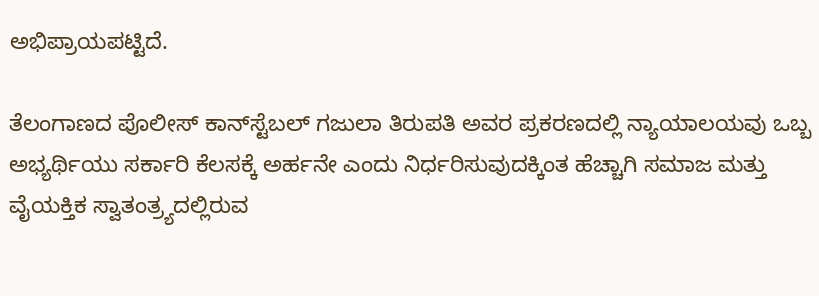ಅಭಿಪ್ರಾಯಪಟ್ಟಿದೆ.

ತೆಲಂಗಾಣದ ಪೊಲೀಸ್ ಕಾನ್‌ಸ್ಟೆಬಲ್ ಗಜುಲಾ ತಿರುಪತಿ ಅವರ ಪ್ರಕರಣದಲ್ಲಿ ನ್ಯಾಯಾಲಯವು ಒಬ್ಬ ಅಭ್ಯರ್ಥಿಯು ಸರ್ಕಾರಿ ಕೆಲಸಕ್ಕೆ ಅರ್ಹನೇ ಎಂದು ನಿರ್ಧರಿಸುವುದಕ್ಕಿಂತ ಹೆಚ್ಚಾಗಿ ಸಮಾಜ ಮತ್ತು ವೈಯಕ್ತಿಕ ಸ್ವಾತಂತ್ರ್ಯದಲ್ಲಿರುವ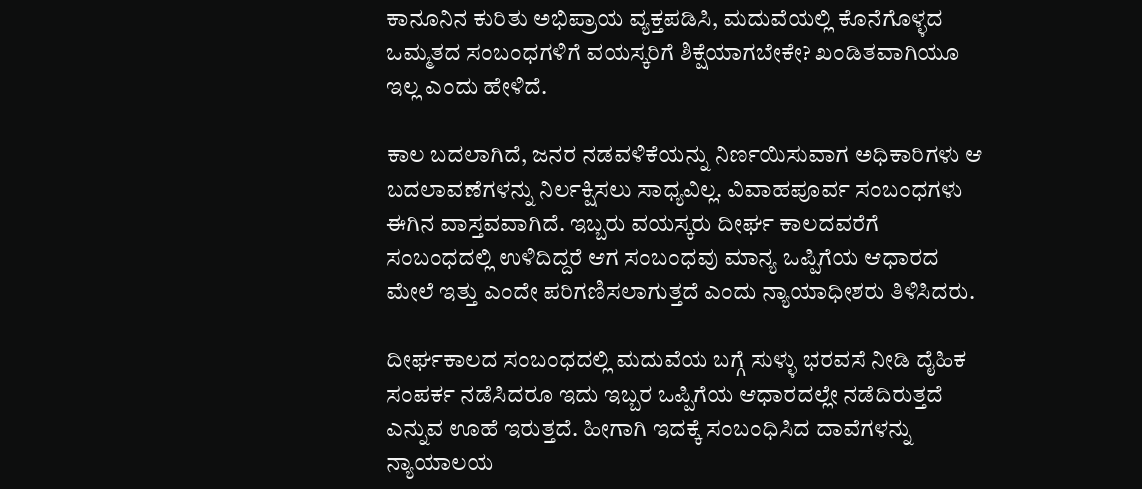ಕಾನೂನಿನ ಕುರಿತು ಅಭಿಪ್ರಾಯ ವ್ಯಕ್ತಪಡಿಸಿ, ಮದುವೆಯಲ್ಲಿ ಕೊನೆಗೊಳ್ಳದ ಒಮ್ಮತದ ಸಂಬಂಧಗಳಿಗೆ ವಯಸ್ಕರಿಗೆ ಶಿಕ್ಷೆಯಾಗಬೇಕೇ? ಖಂಡಿತವಾಗಿಯೂ ಇಲ್ಲ ಎಂದು ಹೇಳಿದೆ.

ಕಾಲ ಬದಲಾಗಿದೆ, ಜನರ ನಡವಳಿಕೆಯನ್ನು ನಿರ್ಣಯಿಸುವಾಗ ಅಧಿಕಾರಿಗಳು ಆ ಬದಲಾವಣೆಗಳನ್ನು ನಿರ್ಲಕ್ಷಿಸಲು ಸಾಧ್ಯವಿಲ್ಲ. ವಿವಾಹಪೂರ್ವ ಸಂಬಂಧಗಳು ಈಗಿನ ವಾಸ್ತವವಾಗಿದೆ. ಇಬ್ಬರು ವಯಸ್ಕರು ದೀರ್ಘ ಕಾಲದವರೆಗೆ ಸಂಬಂಧದಲ್ಲಿ ಉಳಿದಿದ್ದರೆ ಆಗ ಸಂಬಂಧವು ಮಾನ್ಯ ಒಪ್ಪಿಗೆಯ ಆಧಾರದ ಮೇಲೆ ಇತ್ತು ಎಂದೇ ಪರಿಗಣಿಸಲಾಗುತ್ತದೆ ಎಂದು ನ್ಯಾಯಾಧೀಶರು ತಿಳಿಸಿದರು.

ದೀರ್ಘಕಾಲದ ಸಂಬಂಧದಲ್ಲಿ ಮದುವೆಯ ಬಗ್ಗೆ ಸುಳ್ಳು ಭರವಸೆ ನೀಡಿ ದೈಹಿಕ ಸಂಪರ್ಕ ನಡೆಸಿದರೂ ಇದು ಇಬ್ಬರ ಒಪ್ಪಿಗೆಯ ಆಧಾರದಲ್ಲೇ ನಡೆದಿರುತ್ತದೆ ಎನ್ನುವ ಊಹೆ ಇರುತ್ತದೆ. ಹೀಗಾಗಿ ಇದಕ್ಕೆ ಸಂಬಂಧಿಸಿದ ದಾವೆಗಳನ್ನು ನ್ಯಾಯಾಲಯ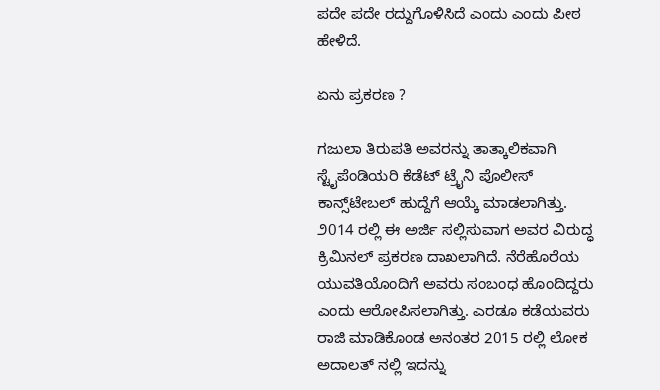ಪದೇ ಪದೇ ರದ್ದುಗೊಳಿಸಿದೆ ಎಂದು ಎಂದು ಪೀಠ ಹೇಳಿದೆ.

ಏನು ಪ್ರಕರಣ ?

ಗಜುಲಾ ತಿರುಪತಿ ಅವರನ್ನು ತಾತ್ಕಾಲಿಕವಾಗಿ ಸ್ಟೈಪೆಂಡಿಯರಿ ಕೆಡೆಟ್ ಟ್ರೈನಿ ಪೊಲೀಸ್ ಕಾನ್ಸ್‌ಟೇಬಲ್ ಹುದ್ದೆಗೆ ಆಯ್ಕೆ ಮಾಡಲಾಗಿತ್ತು. ೨014 ರಲ್ಲಿ ಈ ಅರ್ಜಿ ಸಲ್ಲಿಸುವಾಗ ಅವರ ವಿರುದ್ಧ ಕ್ರಿಮಿನಲ್ ಪ್ರಕರಣ ದಾಖಲಾಗಿದೆ. ನೆರೆಹೊರೆಯ ಯುವತಿಯೊಂದಿಗೆ ಅವರು ಸಂಬಂಧ ಹೊಂದಿದ್ದರು ಎಂದು ಆರೋಪಿಸಲಾಗಿತ್ತು. ಎರಡೂ ಕಡೆಯವರು ರಾಜಿ ಮಾಡಿಕೊಂಡ ಅನಂತರ 2015 ರಲ್ಲಿ ಲೋಕ ಅದಾಲತ್ ನಲ್ಲಿ ಇದನ್ನು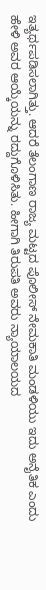ಇತ್ಯರ್ಥಪಡಿಸಲಾಗಿತ್ತು. ಆದರೆ ತೆಲಂಗಾಣ ರಾಜ್ಯ ಮಟ್ಟದ ಪೊಲೀಸ್ ನೇಮಕಾತಿ ಮಂಡಳಿಯು ಇದು ಅನೈತಿಕ ಎಂದು ಹೇಳಿ ಅವರ ಆಯ್ಕೆಯನ್ನು ರದ್ದುಗೊಳಿಸಿತು. ಹೀಗಾಗಿ ತಿರುಪತಿ ಅವರು ನ್ಯಾಯಾಲಯದ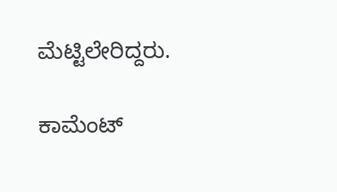ಮೆಟ್ಟಿಲೇರಿದ್ದರು.

ಕಾಮೆಂಟ್‌‌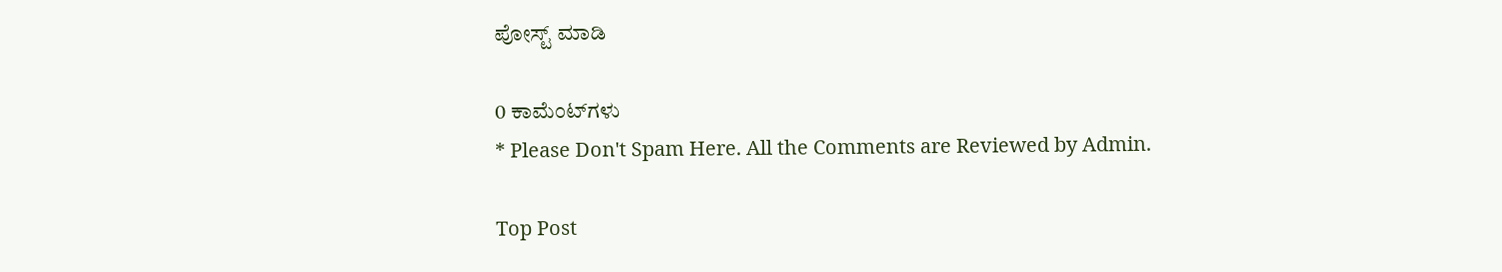ಪೋಸ್ಟ್‌ ಮಾಡಿ

0 ಕಾಮೆಂಟ್‌ಗಳು
* Please Don't Spam Here. All the Comments are Reviewed by Admin.

Top Post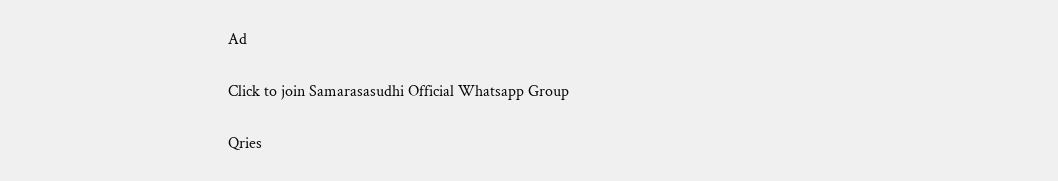Ad

Click to join Samarasasudhi Official Whatsapp Group

Qries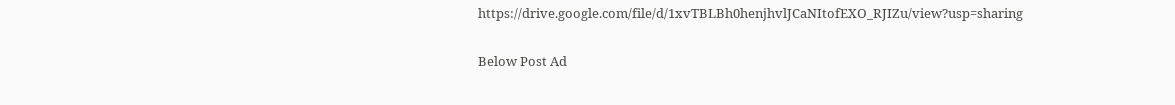https://drive.google.com/file/d/1xvTBLBh0henjhvlJCaNItofEXO_RJIZu/view?usp=sharing

Below Post Ad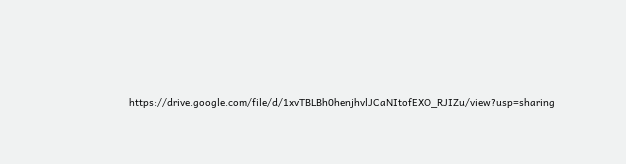https://drive.google.com/file/d/1xvTBLBh0henjhvlJCaNItofEXO_RJIZu/view?usp=sharing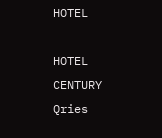HOTEL

HOTEL
CENTURY
Qries